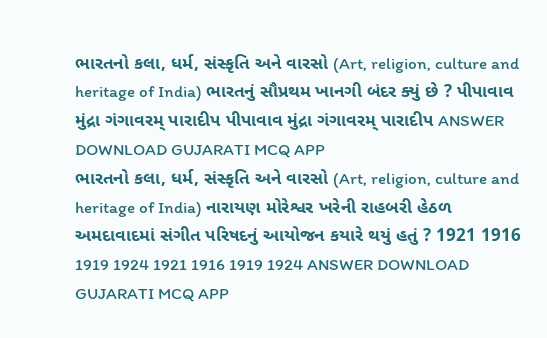ભારતનો કલા, ધર્મ, સંસ્કૃતિ અને વારસો (Art, religion, culture and heritage of India) ભારતનું સૌપ્રથમ ખાનગી બંદર ક્યું છે ? પીપાવાવ મુંદ્રા ગંગાવરમ્ પારાદીપ પીપાવાવ મુંદ્રા ગંગાવરમ્ પારાદીપ ANSWER DOWNLOAD GUJARATI MCQ APP
ભારતનો કલા, ધર્મ, સંસ્કૃતિ અને વારસો (Art, religion, culture and heritage of India) નારાયણ મોરેશ્વર ખરેની રાહબરી હેઠળ અમદાવાદમાં સંગીત પરિષદનું આયોજન કયારે થયું હતું ? 1921 1916 1919 1924 1921 1916 1919 1924 ANSWER DOWNLOAD GUJARATI MCQ APP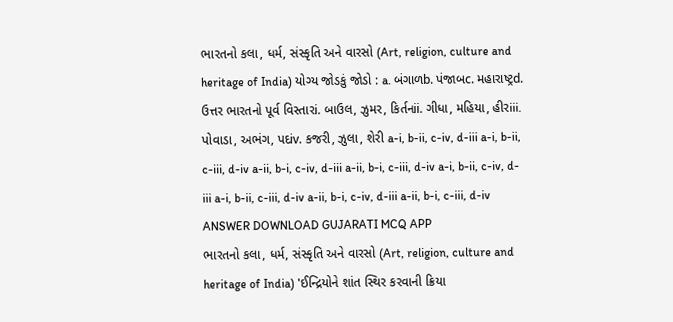ભારતનો કલા, ધર્મ, સંસ્કૃતિ અને વારસો (Art, religion, culture and heritage of India) યોગ્ય જોડકું જોડો : a. બંગાળb. પંજાબc. મહારાષ્ટ્રd. ઉત્તર ભારતનો પૂર્વ વિસ્તારi. બાઉલ, ઝુમર, કિર્તનii. ગીધા, મહિયા, હીરiii. પોવાડા, અભંગ, પદiv. કજરી, ઝુલા, શેરી a-i, b-ii, c-iv, d-iii a-i, b-ii, c-iii, d-iv a-ii, b-i, c-iv, d-iii a-ii, b-i, c-iii, d-iv a-i, b-ii, c-iv, d-iii a-i, b-ii, c-iii, d-iv a-ii, b-i, c-iv, d-iii a-ii, b-i, c-iii, d-iv ANSWER DOWNLOAD GUJARATI MCQ APP
ભારતનો કલા, ધર્મ, સંસ્કૃતિ અને વારસો (Art, religion, culture and heritage of India) 'ઈન્દ્રિયોને શાંત સ્થિર કરવાની ક્રિયા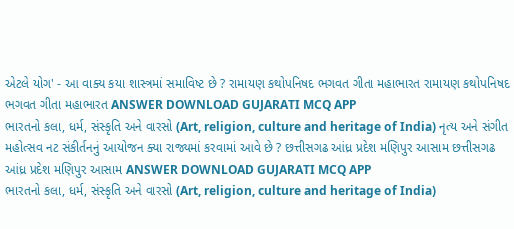એટલે યોગ' - આ વાક્ય કયા શાસ્ત્રમાં સમાવિષ્ટ છે ? રામાયણ કથોપનિષદ ભગવત ગીતા મહાભારત રામાયણ કથોપનિષદ ભગવત ગીતા મહાભારત ANSWER DOWNLOAD GUJARATI MCQ APP
ભારતનો કલા, ધર્મ, સંસ્કૃતિ અને વારસો (Art, religion, culture and heritage of India) નૃત્ય અને સંગીત મહોત્સવ નટ સંકીર્તનનું આયોજન ક્યા રાજ્યમાં કરવામાં આવે છે ? છત્તીસગઢ આંધ્ર પ્રદેશ મણિપુર આસામ છત્તીસગઢ આંધ્ર પ્રદેશ મણિપુર આસામ ANSWER DOWNLOAD GUJARATI MCQ APP
ભારતનો કલા, ધર્મ, સંસ્કૃતિ અને વારસો (Art, religion, culture and heritage of India)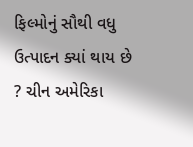ફિલ્મોનું સૌથી વધુ ઉત્પાદન ક્યાં થાય છે ? ચીન અમેરિકા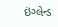ઇંગ્લેન્ડ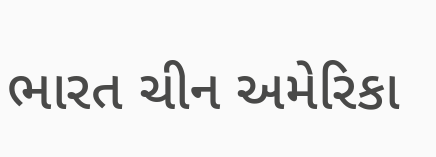ભારત ચીન અમેરિકા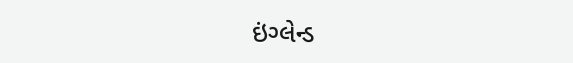ઇંગ્લેન્ડ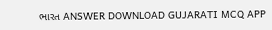ભારત ANSWER DOWNLOAD GUJARATI MCQ APP